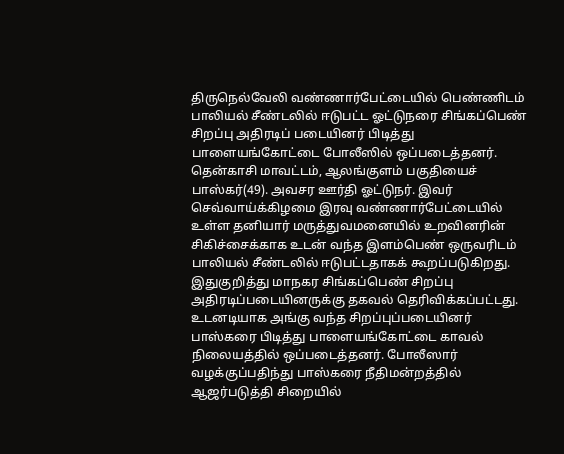திருநெல்வேலி வண்ணார்பேட்டையில் பெண்ணிடம் பாலியல் சீண்டலில் ஈடுபட்ட ஓட்டுநரை சிங்கப்பெண் சிறப்பு அதிரடிப் படையினர் பிடித்து பாளையங்கோட்டை போலீஸில் ஒப்படைத்தனர்.
தென்காசி மாவட்டம், ஆலங்குளம் பகுதியைச் பாஸ்கர்(49). அவசர ஊர்தி ஓட்டுநர். இவர் செவ்வாய்க்கிழமை இரவு வண்ணார்பேட்டையில் உள்ள தனியார் மருத்துவமனையில் உறவினரின் சிகிச்சைக்காக உடன் வந்த இளம்பெண் ஒருவரிடம் பாலியல் சீண்டலில் ஈடுபட்டதாகக் கூறப்படுகிறது.
இதுகுறித்து மாநகர சிங்கப்பெண் சிறப்பு அதிரடிப்படையினருக்கு தகவல் தெரிவிக்கப்பட்டது. உடனடியாக அங்கு வந்த சிறப்புப்படையினர் பாஸ்கரை பிடித்து பாளையங்கோட்டை காவல் நிலையத்தில் ஒப்படைத்தனர். போலீஸார் வழக்குப்பதிந்து பாஸ்கரை நீதிமன்றத்தில் ஆஜர்படுத்தி சிறையில்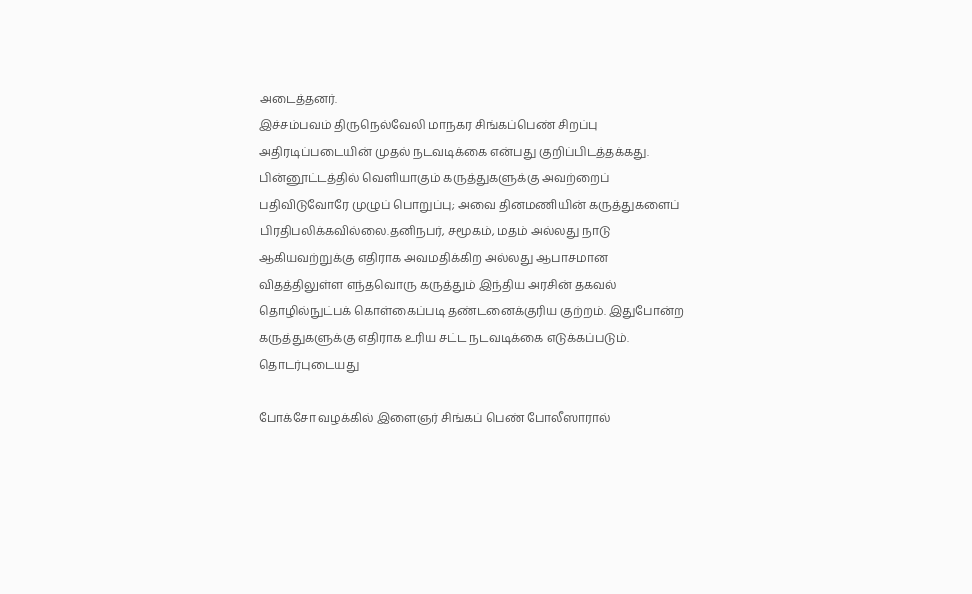அடைத்தனர்.
இச்சம்பவம் திருநெல்வேலி மாநகர சிங்கப்பெண் சிறப்பு அதிரடிப்படையின் முதல் நடவடிக்கை என்பது குறிப்பிடத்தக்கது.
பின்னூட்டத்தில் வெளியாகும் கருத்துகளுக்கு அவற்றைப் பதிவிடுவோரே முழுப் பொறுப்பு; அவை தினமணியின் கருத்துகளைப் பிரதிபலிக்கவில்லை.தனிநபர், சமூகம், மதம் அல்லது நாடு ஆகியவற்றுக்கு எதிராக அவமதிக்கிற அல்லது ஆபாசமான விதத்திலுள்ள எந்தவொரு கருத்தும் இந்திய அரசின் தகவல் தொழில்நுட்பக் கொள்கைப்படி தண்டனைக்குரிய குற்றம். இதுபோன்ற கருத்துகளுக்கு எதிராக உரிய சட்ட நடவடிக்கை எடுக்கப்படும்.
தொடர்புடையது

போக்சோ வழக்கில் இளைஞர் சிங்கப் பெண் போலீஸாரால்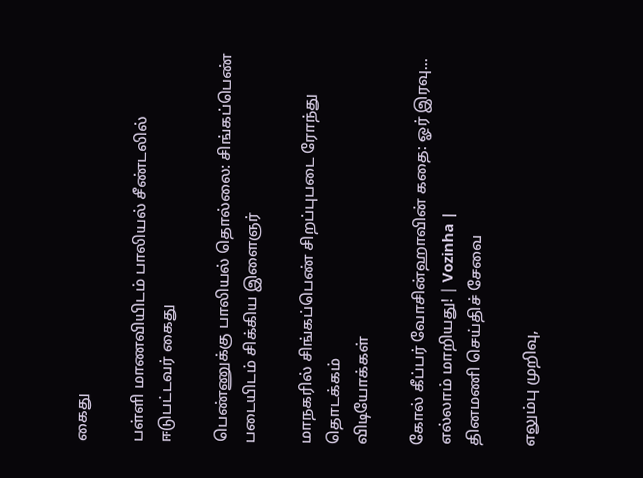கைது

பள்ளி மாணவியிடம் பாலியல் சீண்டலில் ஈடுபட்டவர் கைது

பெண்ணுக்கு பாலியல் தொல்லை: சிங்கப்பெண் படையிடம் சிக்கிய இளைஞர்

மாநகரில் சிங்கப்பெண் சிறப்புபடை ரோந்து தொடக்கம்
விடியோக்கள்

கோல் கீப்பர் வோசின்ஹாவின் கதை: ஓர் இரவு... எல்லாம் மாறியது! | Vozinha |
தினமணி செய்திச் சேவை

எலும்பு முறிவு,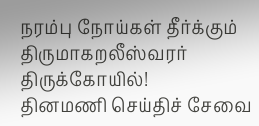நரம்பு நோய்கள் தீர்க்கும் திருமாகறலீஸ்வரர் திருக்கோயில்!
தினமணி செய்திச் சேவை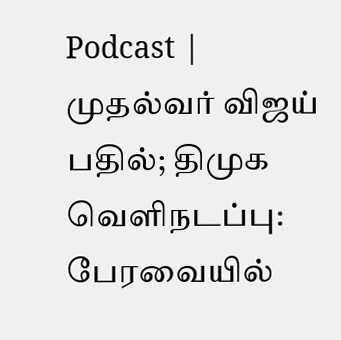Podcast | முதல்வர் விஜய் பதில்; திமுக வெளிநடப்பு: பேரவையில்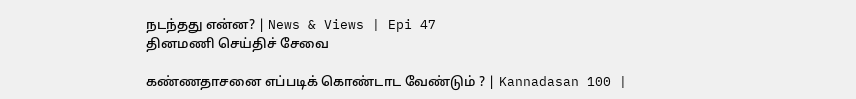நடந்தது என்ன? | News & Views | Epi 47
தினமணி செய்திச் சேவை

கண்ணதாசனை எப்படிக் கொண்டாட வேண்டும் ? | Kannadasan 100 |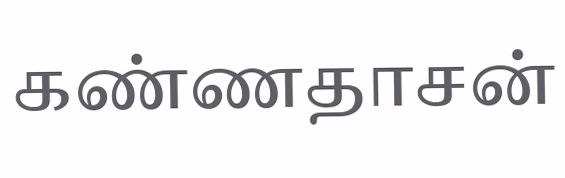கண்ணதாசன்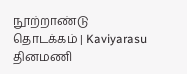நூற்றாண்டு தொடக்கம் | Kaviyarasu
தினமணி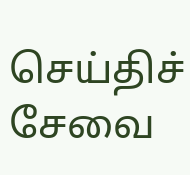செய்திச் சேவை